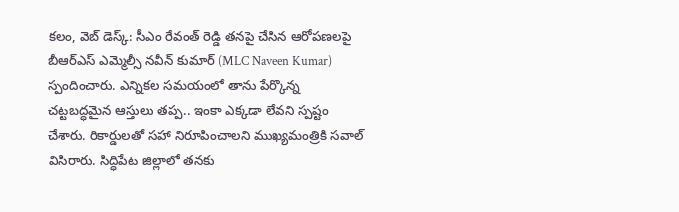కలం, వెబ్ డెస్క్: సీఎం రేవంత్ రెడ్డి తనపై చేసిన ఆరోపణలపై బీఆర్ఎస్ ఎమ్మెల్సీ నవీన్ కుమార్ (MLC Naveen Kumar) స్పందించారు. ఎన్నికల సమయంలో తాను పేర్కొన్న చట్టబద్ధమైన ఆస్తులు తప్ప.. ఇంకా ఎక్కడా లేవని స్పష్టం చేశారు. రికార్డులతో సహా నిరూపించాలని ముఖ్యమంత్రికి సవాల్ విసిరారు. సిద్ధిపేట జిల్లాలో తనకు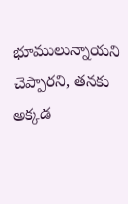భూములున్నాయని చెప్పారని, తనకు అక్కడ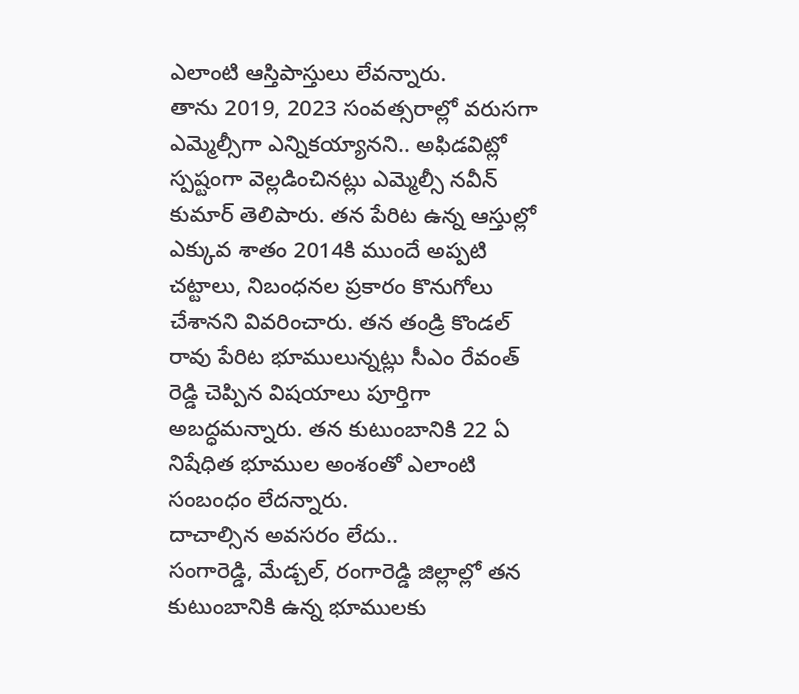ఎలాంటి ఆస్తిపాస్తులు లేవన్నారు.
తాను 2019, 2023 సంవత్సరాల్లో వరుసగా ఎమ్మెల్సీగా ఎన్నికయ్యానని.. అఫిడవిట్లో స్పష్టంగా వెల్లడించినట్లు ఎమ్మెల్సీ నవీన్ కుమార్ తెలిపారు. తన పేరిట ఉన్న ఆస్తుల్లో ఎక్కువ శాతం 2014కి ముందే అప్పటి చట్టాలు, నిబంధనల ప్రకారం కొనుగోలు చేశానని వివరించారు. తన తండ్రి కొండల్ రావు పేరిట భూములున్నట్లు సీఎం రేవంత్ రెడ్డి చెప్పిన విషయాలు పూర్తిగా అబద్ధమన్నారు. తన కుటుంబానికి 22 ఏ నిషేధిత భూముల అంశంతో ఎలాంటి సంబంధం లేదన్నారు.
దాచాల్సిన అవసరం లేదు..
సంగారెడ్డి, మేడ్చల్, రంగారెడ్డి జిల్లాల్లో తన కుటుంబానికి ఉన్న భూములకు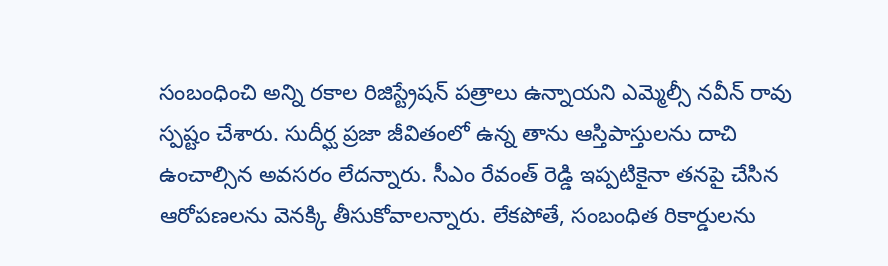సంబంధించి అన్ని రకాల రిజిస్ట్రేషన్ పత్రాలు ఉన్నాయని ఎమ్మెల్సీ నవీన్ రావు స్పష్టం చేశారు. సుదీర్ఘ ప్రజా జీవితంలో ఉన్న తాను ఆస్తిపాస్తులను దాచి ఉంచాల్సిన అవసరం లేదన్నారు. సీఎం రేవంత్ రెడ్డి ఇప్పటికైనా తనపై చేసిన ఆరోపణలను వెనక్కి తీసుకోవాలన్నారు. లేకపోతే, సంబంధిత రికార్డులను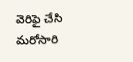వెరిఫై చేసి మరోసారి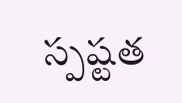స్పష్టత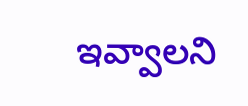ఇవ్వాలని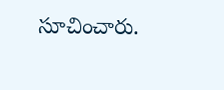సూచించారు.